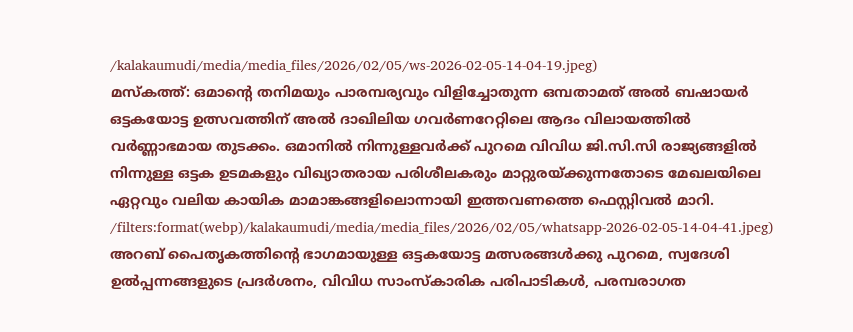/kalakaumudi/media/media_files/2026/02/05/ws-2026-02-05-14-04-19.jpeg)
മസ്കത്ത്: ഒമാന്റെ തനിമയും പാരമ്പര്യവും വിളിച്ചോതുന്ന ഒമ്പതാമത് അൽ ബഷായർ ഒട്ടകയോട്ട ഉത്സവത്തിന് അൽ ദാഖിലിയ ഗവർണറേറ്റിലെ ആദം വിലായത്തിൽ വർണ്ണാഭമായ തുടക്കം. ഒമാനിൽ നിന്നുള്ളവർക്ക് പുറമെ വിവിധ ജി.സി.സി രാജ്യങ്ങളിൽ നിന്നുള്ള ഒട്ടക ഉടമകളും വിഖ്യാതരായ പരിശീലകരും മാറ്റുരയ്ക്കുന്നതോടെ മേഖലയിലെ ഏറ്റവും വലിയ കായിക മാമാങ്കങ്ങളിലൊന്നായി ഇത്തവണത്തെ ഫെസ്റ്റിവൽ മാറി.
/filters:format(webp)/kalakaumudi/media/media_files/2026/02/05/whatsapp-2026-02-05-14-04-41.jpeg)
അറബ് പൈതൃകത്തിന്റെ ഭാഗമായുള്ള ഒട്ടകയോട്ട മത്സരങ്ങൾക്കു പുറമെ, സ്വദേശി ഉൽപ്പന്നങ്ങളുടെ പ്രദർശനം, വിവിധ സാംസ്കാരിക പരിപാടികൾ, പരമ്പരാഗത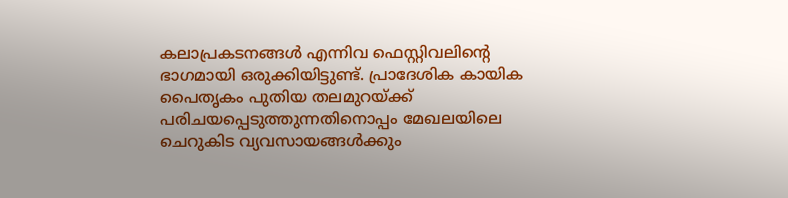കലാപ്രകടനങ്ങൾ എന്നിവ ഫെസ്റ്റിവലിന്റെ ഭാഗമായി ഒരുക്കിയിട്ടുണ്ട്. പ്രാദേശിക കായിക പൈതൃകം പുതിയ തലമുറയ്ക്ക് പരിചയപ്പെടുത്തുന്നതിനൊപ്പം മേഖലയിലെ ചെറുകിട വ്യവസായങ്ങൾക്കും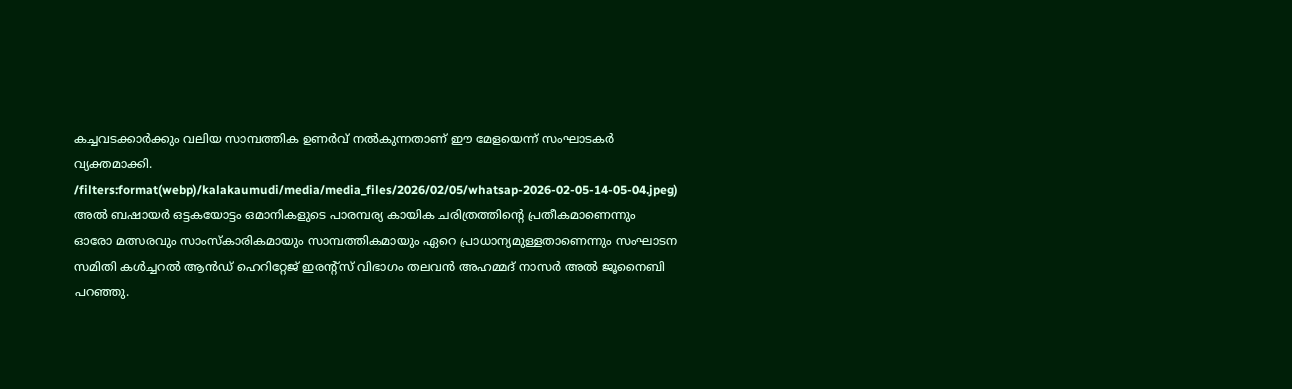കച്ചവടക്കാർക്കും വലിയ സാമ്പത്തിക ഉണർവ് നൽകുന്നതാണ് ഈ മേളയെന്ന് സംഘാടകർ വ്യക്തമാക്കി.
/filters:format(webp)/kalakaumudi/media/media_files/2026/02/05/whatsap-2026-02-05-14-05-04.jpeg)
അൽ ബഷായർ ഒട്ടകയോട്ടം ഒമാനികളുടെ പാരമ്പര്യ കായിക ചരിത്രത്തിന്റെ പ്രതീകമാണെന്നും ഓരോ മത്സരവും സാംസ്കാരികമായും സാമ്പത്തികമായും ഏറെ പ്രാധാന്യമുള്ളതാണെന്നും സംഘാടന സമിതി കൾച്ചറൽ ആൻഡ് ഹെറിറ്റേജ് ഇരന്റ്സ് വിഭാഗം തലവൻ അഹമ്മദ് നാസർ അൽ ജൂനൈബി പറഞ്ഞു.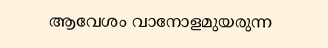ആവേശം വാനോളമുയരുന്ന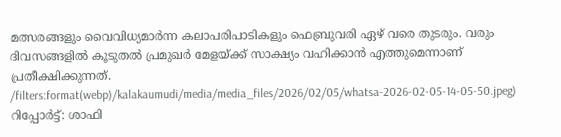മത്സരങ്ങളും വൈവിധ്യമാർന്ന കലാപരിപാടികളും ഫെബ്രുവരി ഏഴ് വരെ തുടരും. വരും ദിവസങ്ങളിൽ കൂടുതൽ പ്രമുഖർ മേളയ്ക്ക് സാക്ഷ്യം വഹിക്കാൻ എത്തുമെന്നാണ് പ്രതീക്ഷിക്കുന്നത്.
/filters:format(webp)/kalakaumudi/media/media_files/2026/02/05/whatsa-2026-02-05-14-05-50.jpeg)
റിപ്പോർട്ട്: ശാഫി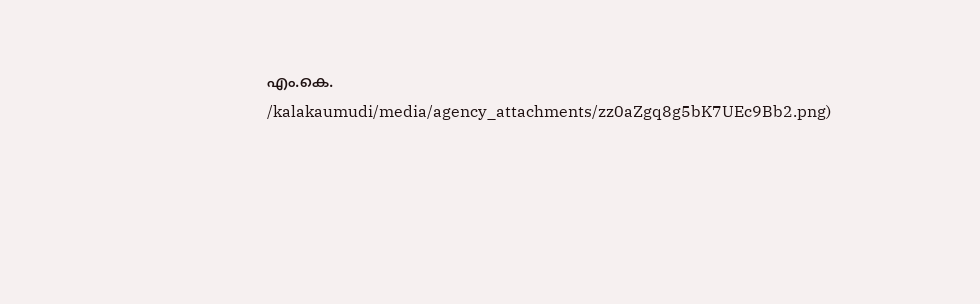എം.കെ.
/kalakaumudi/media/agency_attachments/zz0aZgq8g5bK7UEc9Bb2.png)